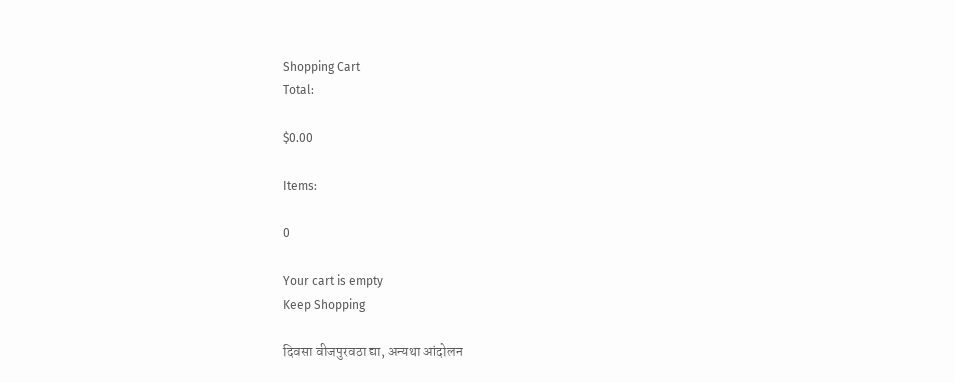Shopping Cart
Total:

$0.00

Items:

0

Your cart is empty
Keep Shopping

दिवसा वीजपुरवठा द्या, अन्यथा आंदोलन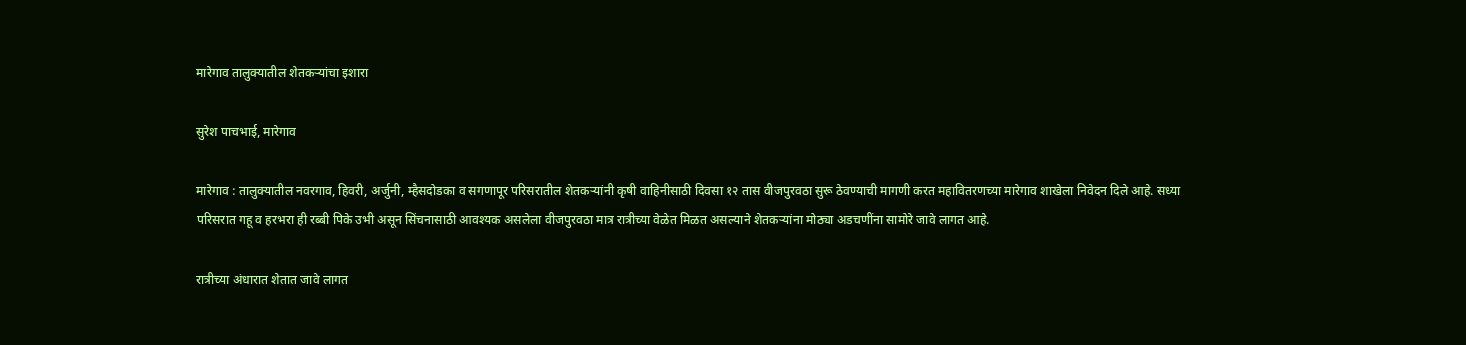मारेगाव तालुक्यातील शेतकऱ्यांचा इशारा

सुरेश पाचभाई, मारेगाव

मारेगाव : तालुक्यातील नवरगाव, हिवरी, अर्जुनी, म्हैसदोडका व सगणापूर परिसरातील शेतकऱ्यांनी कृषी वाहिनीसाठी दिवसा १२ तास वीजपुरवठा सुरू ठेवण्याची मागणी करत महावितरणच्या मारेगाव शाखेला निवेदन दिले आहे. सध्या परिसरात गहू व हरभरा ही रब्बी पिके उभी असून सिंचनासाठी आवश्यक असलेला वीजपुरवठा मात्र रात्रीच्या वेळेत मिळत असल्याने शेतकऱ्यांना मोठ्या अडचणींना सामोरे जावे लागत आहे.

रात्रीच्या अंधारात शेतात जावे लागत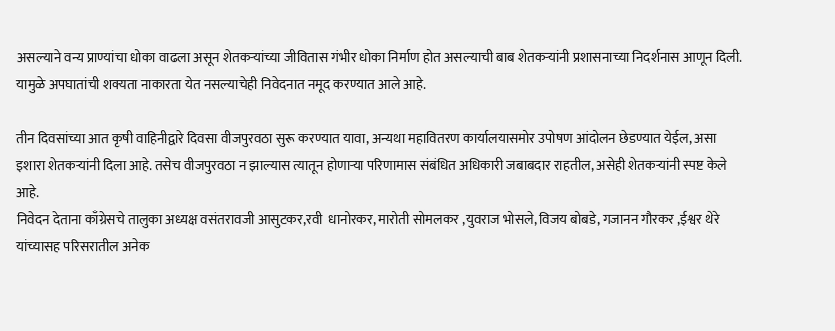असल्याने वन्य प्राण्यांचा धोका वाढला असून शेतकऱ्यांच्या जीवितास गंभीर धोका निर्माण होत असल्याची बाब शेतकऱ्यांनी प्रशासनाच्या निदर्शनास आणून दिली. यामुळे अपघातांची शक्यता नाकारता येत नसल्याचेही निवेदनात नमूद करण्यात आले आहे.

तीन दिवसांच्या आत कृषी वाहिनीद्वारे दिवसा वीजपुरवठा सुरू करण्यात यावा, अन्यथा महावितरण कार्यालयासमोर उपोषण आंदोलन छेडण्यात येईल, असा इशारा शेतकऱ्यांनी दिला आहे. तसेच वीजपुरवठा न झाल्यास त्यातून होणाऱ्या परिणामास संबंधित अधिकारी जबाबदार राहतील, असेही शेतकऱ्यांनी स्पष्ट केले आहे.
निवेदन देताना काँग्रेसचे तालुका अध्यक्ष वसंतरावजी आसुटकर,रवी  धानोरकर, मारोती सोमलकर ,युवराज भोसले, विजय बोबडे, गजानन गौरकर ,ईश्वर थेरे यांच्यासह परिसरातील अनेक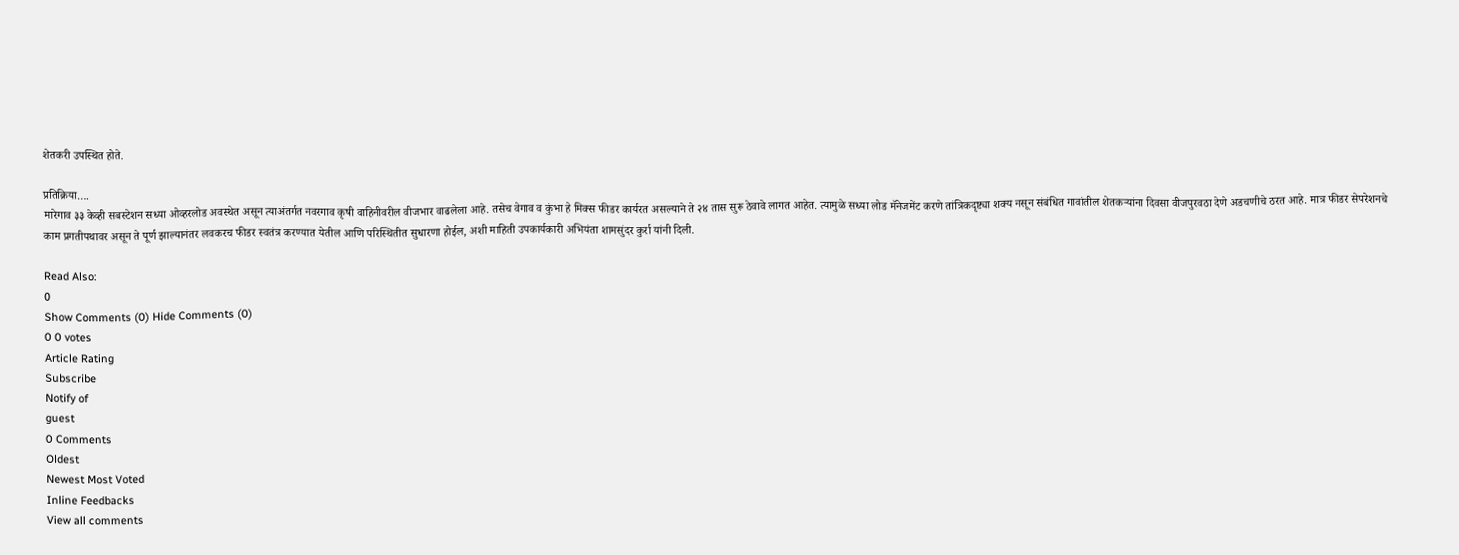शेतकरी उपस्थित होते.

प्रतिक्रिया….
मारेगाव ३३ केव्ही सबस्टेशन सध्या ओव्हरलोड अवस्थेत असून त्याअंतर्गत नवरगाव कृषी वाहिनीवरील वीजभार वाढलेला आहे. तसेच वेगाव व कुंभा हे मिक्स फीडर कार्यरत असल्याने ते २४ तास सुरू ठेवावे लागत आहेत. त्यामुळे सध्या लोड मॅनेजमेंट करणे तांत्रिकदृष्ट्या शक्य नसून संबंधित गावांतील शेतकऱ्यांना दिवसा वीजपुरवठा देणे अडचणीचे ठरत आहे. मात्र फीडर सेपरेशनचे काम प्रगतीपथावर असून ते पूर्ण झाल्यानंतर लवकरच फीडर स्वतंत्र करण्यात येतील आणि परिस्थितीत सुधारणा होईल, अशी माहिती उपकार्यकारी अभियंता शामसुंदर कुर्रा यांनी दिली.

Read Also:
0
Show Comments (0) Hide Comments (0)
0 0 votes
Article Rating
Subscribe
Notify of
guest
0 Comments
Oldest
Newest Most Voted
Inline Feedbacks
View all comments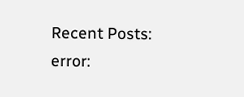Recent Posts:
error: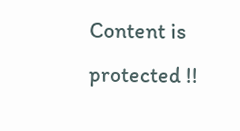Content is protected !!